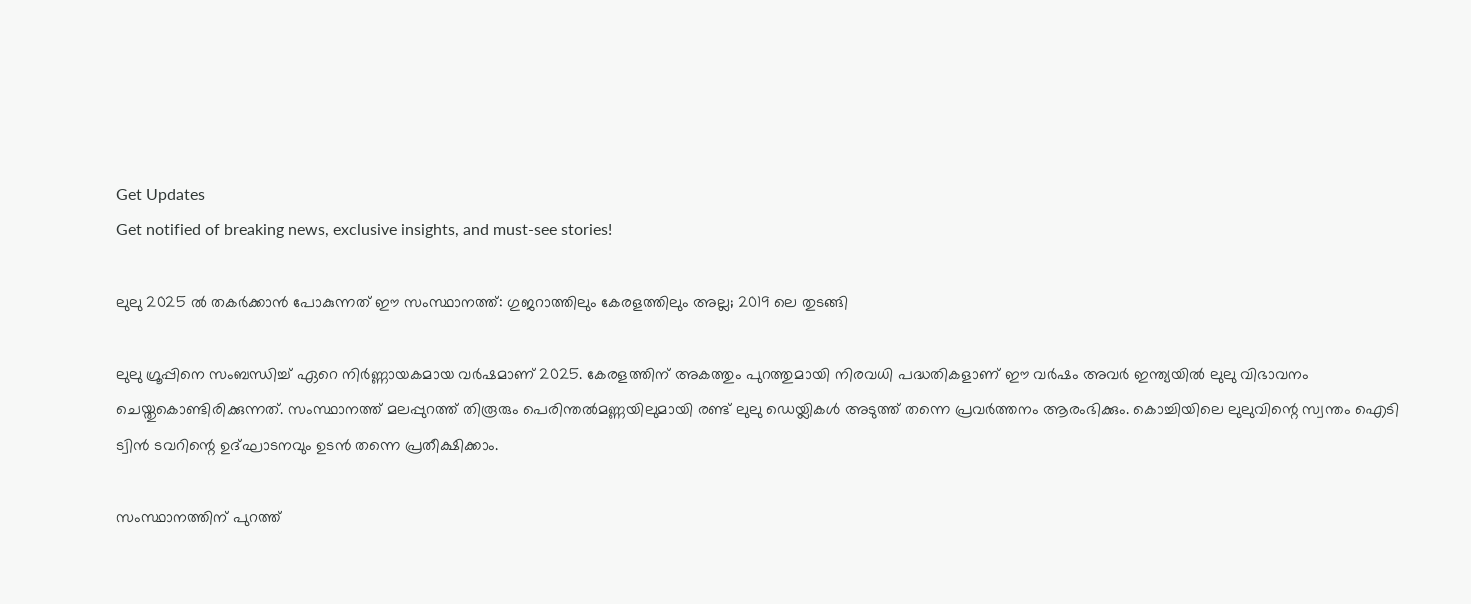Get Updates
Get notified of breaking news, exclusive insights, and must-see stories!

ലുലു 2025 ല്‍ തകർക്കാന്‍ പോകുന്നത് ഈ സംസ്ഥാനത്ത്: ഗുജറാത്തിലും കേരളത്തിലും അല്ല; 2019 ലെ തുടങ്ങി

ലുലു ഗ്രൂപ്പിനെ സംബന്ധിച്ച് ഏറെ നിർണ്ണായകമായ വർഷമാണ് 2025. കേരളത്തിന് അകത്തും പുറത്തുമായി നിരവധി പദ്ധതികളാണ് ഈ വർഷം അവർ ഇന്ത്യയില്‍ ലുലു വിഭാവനം ചെയ്തുകൊണ്ടിരിക്കുന്നത്. സംസ്ഥാനത്ത് മലപ്പുറത്ത് തിരൂരും പെരിന്തല്‍മണ്ണയിലുമായി രണ്ട് ലുലു ഡെയ്ലികള്‍ അടുത്ത് തന്നെ പ്രവർത്തനം ആരംഭിക്കും. കൊച്ചിയിലെ ലുലുവിന്റെ സ്വന്തം ഐടി ട്വിന്‍ ടവറിന്റെ ഉദ്ഘാടനവും ഉടന്‍ തന്നെ പ്രതീക്ഷിക്കാം.

സംസ്ഥാനത്തിന് പുറത്ത്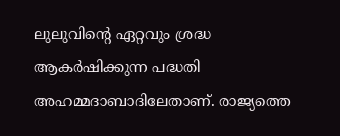ലുലുവിന്റെ ഏറ്റവും ശ്രദ്ധ ആകർഷിക്കുന്ന പദ്ധതി അഹമ്മദാബാദിലേതാണ്. രാജ്യത്തെ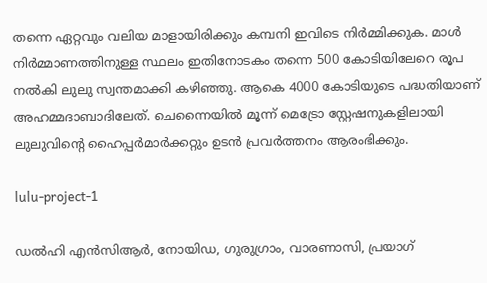തന്നെ ഏറ്റവും വലിയ മാളായിരിക്കും കമ്പനി ഇവിടെ നിർമ്മിക്കുക. മാള്‍ നിർമ്മാണത്തിനുള്ള സ്ഥലം ഇതിനോടകം തന്നെ 500 കോടിയിലേറെ രൂപ നല്‍കി ലുലു സ്വന്തമാക്കി കഴിഞ്ഞു. ആകെ 4000 കോടിയുടെ പദ്ധതിയാണ് അഹമ്മദാബാദിലേത്. ചെന്നൈയില്‍ മൂന്ന് മെട്രോ സ്റ്റേഷനുകളിലായി ലുലുവിന്റെ ഹൈപ്പർമാർക്കറ്റും ഉടന്‍ പ്രവർത്തനം ആരംഭിക്കും.

lulu-project-1

ഡല്‍ഹി എന്‍സിആർ, നോയിഡ, ഗുരുഗ്രാം, വാരണാസി, പ്രയാഗ്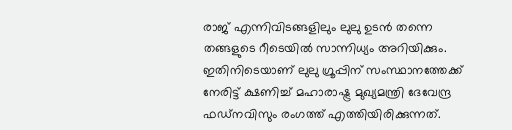രാജ് എന്നിവിടങ്ങളിലും ലുലു ഉടന്‍ തന്നെ തങ്ങളുടെ റീടെയില്‍ സാന്നിധ്യം അറിയിക്കും. ഇതിനിടെയാണ് ലുലു ഗ്രൂപ്പിന് സംസ്ഥാനത്തേക്ക് നേരിട്ട് ക്ഷണിച്ച് മഹാരാഷ്ട്ര മുഖ്യമന്ത്രി ദേവേന്ദ്ര ഫഡ്നവിസും രംഗത്ത് എത്തിയിരിക്കുന്നത്.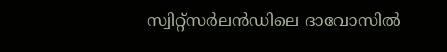സ്വിറ്റ്സർലൻഡിലെ ദാവോസിൽ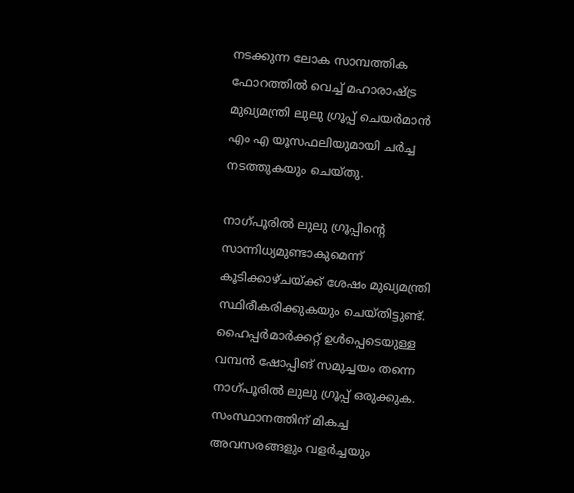നടക്കുന്ന ലോക സാമ്പത്തിക ഫോറത്തിൽ വെച്ച് മഹാരാഷ്ട്ര മുഖ്യമന്ത്രി ലുലു ഗ്രൂപ്പ് ചെയർമാൻ എം എ യൂസഫലിയുമായി ചർച്ച നടത്തുകയും ചെയ്തു.

നാഗ്പൂരില്‍ ലുലു ഗ്രൂപ്പിന്റെ സാന്നിധ്യമുണ്ടാകുമെന്ന് കൂടിക്കാഴ്ചയ്ക്ക് ശേഷം മുഖ്യമന്ത്രി സ്ഥിരീകരിക്കുകയും ചെയ്തിട്ടുണ്ട്. ഹൈപ്പർമാർക്കറ്റ് ഉൾപ്പെടെയുള്ള വമ്പന്‍ ഷോപ്പിങ് സമുച്ചയം തന്നെ നാഗ്പൂരില്‍ ലുലു ഗ്രൂപ്പ് ഒരുക്കുക. സംസ്ഥാനത്തിന് മികച്ച അവസരങ്ങളും വളർച്ചയും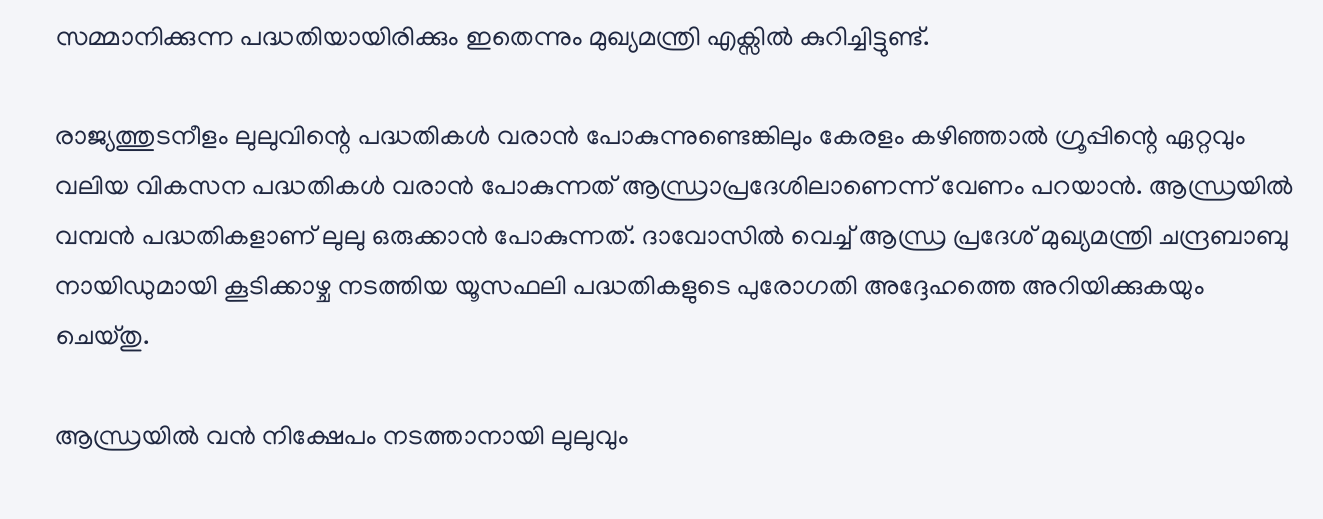സമ്മാനിക്കുന്ന പദ്ധതിയായിരിക്കും ഇതെന്നും മുഖ്യമന്ത്രി എക്സില്‍ കുറിച്ചിട്ടുണ്ട്.

രാജ്യത്തുടനീളം ലുലുവിന്റെ പദ്ധതികള്‍ വരാന്‍ പോകുന്നുണ്ടെങ്കിലും കേരളം കഴിഞ്ഞാല്‍ ഗ്രൂപ്പിന്റെ ഏറ്റവും വലിയ വികസന പദ്ധതികള്‍ വരാന്‍ പോകുന്നത് ആന്ധ്രാപ്രദേശിലാണെന്ന് വേണം പറയാന്‍. ആന്ധ്രയില്‍ വമ്പന്‍ പദ്ധതികളാണ് ലുലു ഒരുക്കാന്‍ പോകുന്നത്. ദാവോസില്‍ വെച്ച് ആന്ധ്ര പ്രദേശ് മുഖ്യമന്ത്രി ചന്ദ്രബാബു നായിഡുമായി കൂടിക്കാഴ്ച നടത്തിയ യൂസഫലി പദ്ധതികളുടെ പുരോഗതി അദ്ദേഹത്തെ അറിയിക്കുകയും ചെയ്തു.

ആന്ധ്രയില്‍ വന്‍ നിക്ഷേപം നടത്താനായി ലുലുവും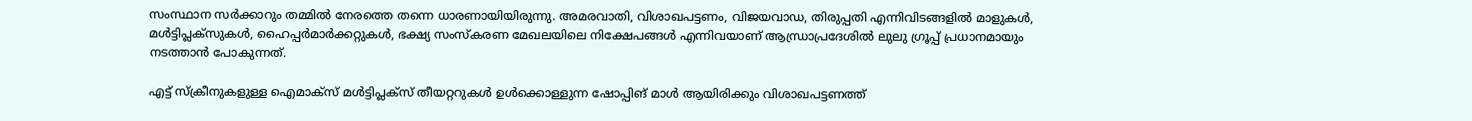സംസ്ഥാന സർക്കാറും തമ്മില്‍ നേരത്തെ തന്നെ ധാരണായിയിരുന്നു. അമരവാതി, വിശാഖപട്ടണം, വിജയവാഡ, തിരുപ്പതി എന്നിവിടങ്ങളില്‍ മാളുകള്‍, മള്‍ട്ടിപ്ലക്‌സുകള്‍, ഹൈപ്പര്‍മാര്‍ക്കറ്റുകള്‍, ഭക്ഷ്യ സംസ്‌കരണ മേഖലയിലെ നിക്ഷേപങ്ങള്‍ എന്നിവയാണ് ആന്ധ്രാപ്രദേശില്‍ ലുലു ഗ്രൂപ്പ് പ്രധാനമായും നടത്താന്‍ പോകുന്നത്.

എട്ട് സ്ക്രീനുകളുള്ള ഐമാക്സ് മൾട്ടിപ്ലക്‌സ്‌ തീയറ്ററുകൾ ഉൾക്കൊള്ളുന്ന ഷോപ്പിങ് മാൾ ആയിരിക്കും വിശാഖപട്ടണത്ത്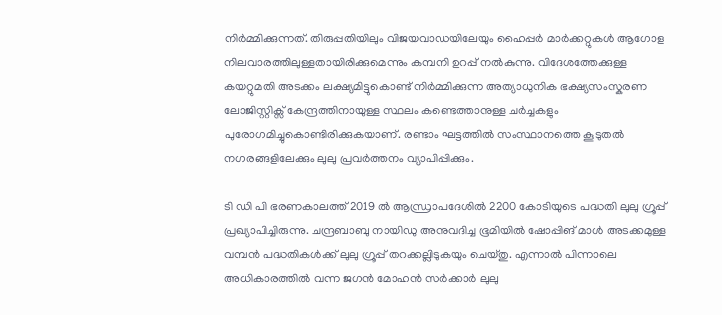നിർമ്മിക്കുന്നത്. തിരുപ്പതിയിലും വിജയവാഡയിലേയും ഹൈപ്പർ മാർക്കറ്റുകള്‍ ആഗോള നിലവാരത്തിലുള്ളതായിരിക്കുമെന്നും കമ്പനി ഉറപ്പ് നല്‍കുന്നു. വിദേശത്തേക്കുള്ള കയറ്റുമതി അടക്കം ലക്ഷ്യമിട്ടുകൊണ്ട് നിർമ്മിക്കുന്ന അത്യാധുനിക ഭക്ഷ്യസംസ്കരണ ലോജിസ്റ്റിക്സ് കേന്ദ്രത്തിനായുള്ള സ്ഥലം കണ്ടെത്താനുള്ള ചർച്ചകളും പുരോഗമിച്ചുകൊണ്ടിരിക്കുകയാണ്. രണ്ടാം ഘട്ടത്തില്‍ സംസ്ഥാനത്തെ കൂടുതല്‍ നഗരങ്ങളിലേക്കും ലുലു പ്രവർത്തനം വ്യാപിപ്പിക്കും.

ടി ഡി പി ഭരണകാലത്ത് 2019 ല്‍ ആന്ധ്രാപദേശില്‍ 2200 കോടിയുടെ പദ്ധതി ലുലു ഗ്രൂപ്പ് പ്രഖ്യാപിച്ചിരുന്നു. ചന്ദ്രബാബു നായിഡു അനുവദിച്ച ഭൂമിയില്‍ ഷോപ്പിങ് മാള്‍ അടക്കമുള്ള വമ്പന്‍ പദ്ധതികള്‍ക്ക് ലുലു ഗ്രൂപ്പ് തറക്കല്ലിടുകയും ചെയ്തു. എന്നാല്‍ പിന്നാലെ അധികാരത്തില്‍ വന്ന ജഗന്‍ മോഹന്‍ സർക്കാർ ലുലു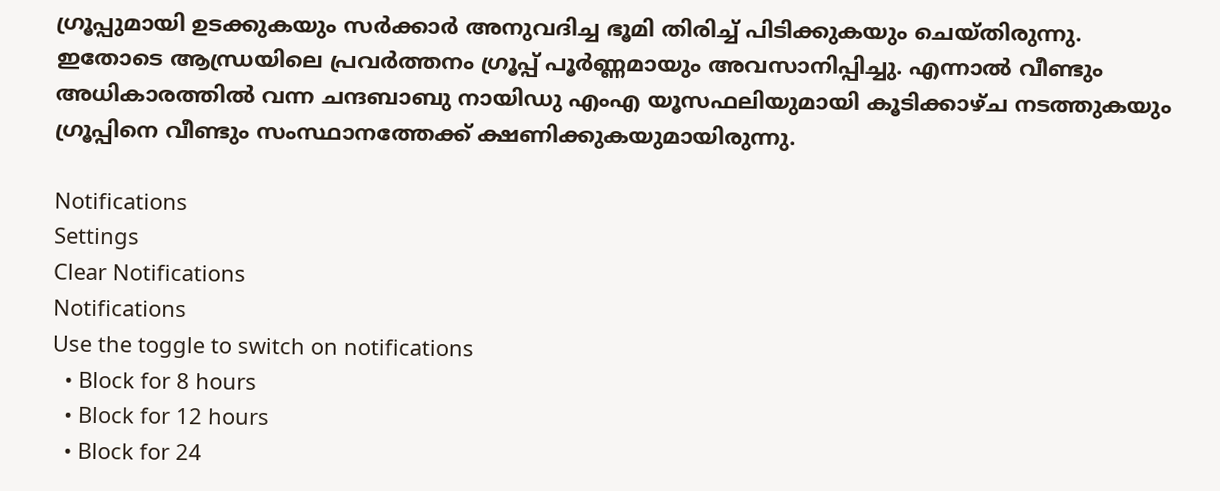ഗ്രൂപ്പുമായി ഉടക്കുകയും സർക്കാർ അനുവദിച്ച ഭൂമി തിരിച്ച് പിടിക്കുകയും ചെയ്തിരുന്നു. ഇതോടെ ആന്ധ്രയിലെ പ്രവർത്തനം ഗ്രൂപ്പ് പൂർണ്ണമായും അവസാനിപ്പിച്ചു. എന്നാല്‍ വീണ്ടും അധികാരത്തില്‍ വന്ന ചന്ദബാബു നായിഡു എംഎ യൂസഫലിയുമായി കൂടിക്കാഴ്ച നടത്തുകയും ഗ്രൂപ്പിനെ വീണ്ടും സംസ്ഥാനത്തേക്ക് ക്ഷണിക്കുകയുമായിരുന്നു.

Notifications
Settings
Clear Notifications
Notifications
Use the toggle to switch on notifications
  • Block for 8 hours
  • Block for 12 hours
  • Block for 24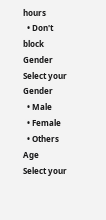hours
  • Don't block
Gender
Select your Gender
  • Male
  • Female
  • Others
Age
Select your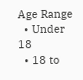Age Range
  • Under 18
  • 18 to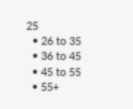25
  • 26 to 35
  • 36 to 45
  • 45 to 55
  • 55+